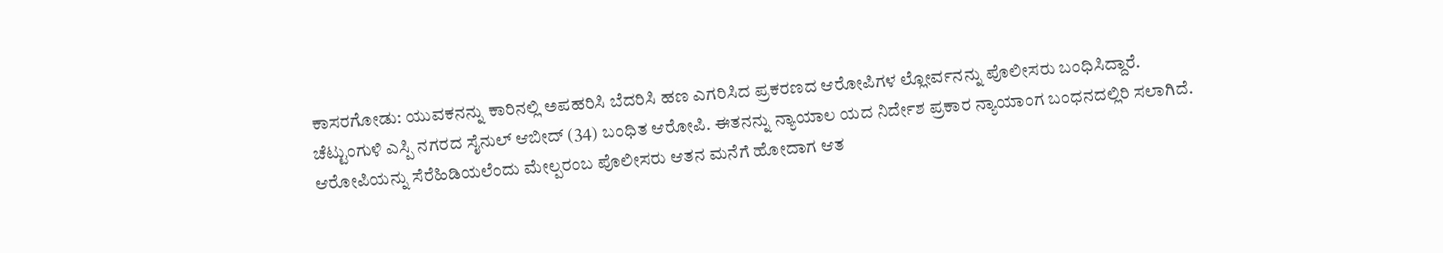ಕಾಸರಗೋಡು: ಯುವಕನನ್ನು ಕಾರಿನಲ್ಲಿ ಅಪಹರಿಸಿ ಬೆದರಿಸಿ ಹಣ ಎಗರಿಸಿದ ಪ್ರಕರಣದ ಆರೋಪಿಗಳ ಲ್ಲೋರ್ವನನ್ನು ಪೊಲೀಸರು ಬಂಧಿಸಿದ್ದಾರೆ.
ಚೆಟ್ಟುಂಗುಳಿ ಎಸ್ಪಿ ನಗರದ ಸೈನುಲ್ ಆಬೀದ್ (34) ಬಂಧಿತ ಆರೋಪಿ. ಈತನನ್ನು ನ್ಯಾಯಾಲ ಯದ ನಿರ್ದೇಶ ಪ್ರಕಾರ ನ್ಯಾಯಾಂಗ ಬಂಧನದಲ್ಲಿರಿ ಸಲಾಗಿದೆ.
ಆರೋಪಿಯನ್ನು ಸೆರೆಹಿಡಿಯಲೆಂದು ಮೇಲ್ಪರಂಬ ಪೊಲೀಸರು ಆತನ ಮನೆಗೆ ಹೋದಾಗ ಆತ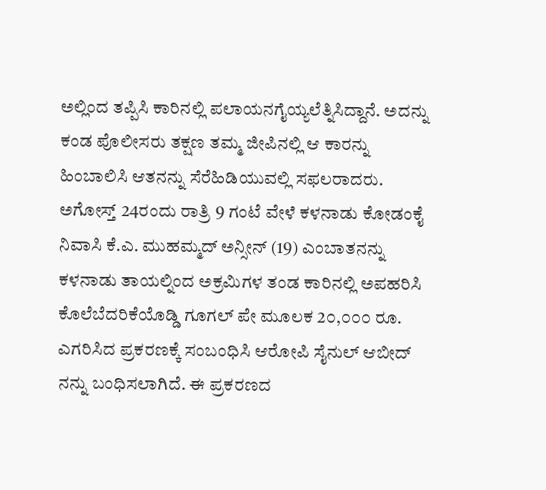ಅಲ್ಲಿಂದ ತಪ್ಪಿಸಿ ಕಾರಿನಲ್ಲಿ ಪಲಾಯನಗೈಯ್ಯಲೆತ್ನಿಸಿದ್ದಾನೆ. ಅದನ್ನು ಕಂಡ ಪೊಲೀಸರು ತಕ್ಷಣ ತಮ್ಮ ಜೀಪಿನಲ್ಲಿ ಆ ಕಾರನ್ನು ಹಿಂಬಾಲಿಸಿ ಆತನನ್ನು ಸೆರೆಹಿಡಿಯುವಲ್ಲಿ ಸಫಲರಾದರು.
ಅಗೋಸ್ತ್ 24ರಂದು ರಾತ್ರಿ 9 ಗಂಟೆ ವೇಳೆ ಕಳನಾಡು ಕೋಡಂಕೈ ನಿವಾಸಿ ಕೆ.ಎ. ಮುಹಮ್ಮದ್ ಅನ್ಸೀನ್ (19) ಎಂಬಾತನನ್ನು ಕಳನಾಡು ತಾಯಲ್ನಿಂದ ಅಕ್ರಮಿಗಳ ತಂಡ ಕಾರಿನಲ್ಲಿ ಅಪಹರಿಸಿ ಕೊಲೆಬೆದರಿಕೆಯೊಡ್ಡಿ ಗೂಗಲ್ ಪೇ ಮೂಲಕ 2೦,೦೦೦ ರೂ. ಎಗರಿಸಿದ ಪ್ರಕರಣಕ್ಕೆ ಸಂಬಂಧಿಸಿ ಆರೋಪಿ ಸೈನುಲ್ ಆಬೀದ್ ನನ್ನು ಬಂಧಿಸಲಾಗಿದೆ. ಈ ಪ್ರಕರಣದ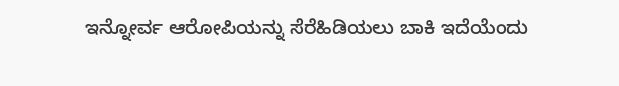ಇನ್ನೋರ್ವ ಆರೋಪಿಯನ್ನು ಸೆರೆಹಿಡಿಯಲು ಬಾಕಿ ಇದೆಯೆಂದು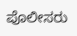ಪೊಲೀಸರು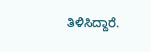ತಿಳಿಸಿದ್ದಾರೆ.